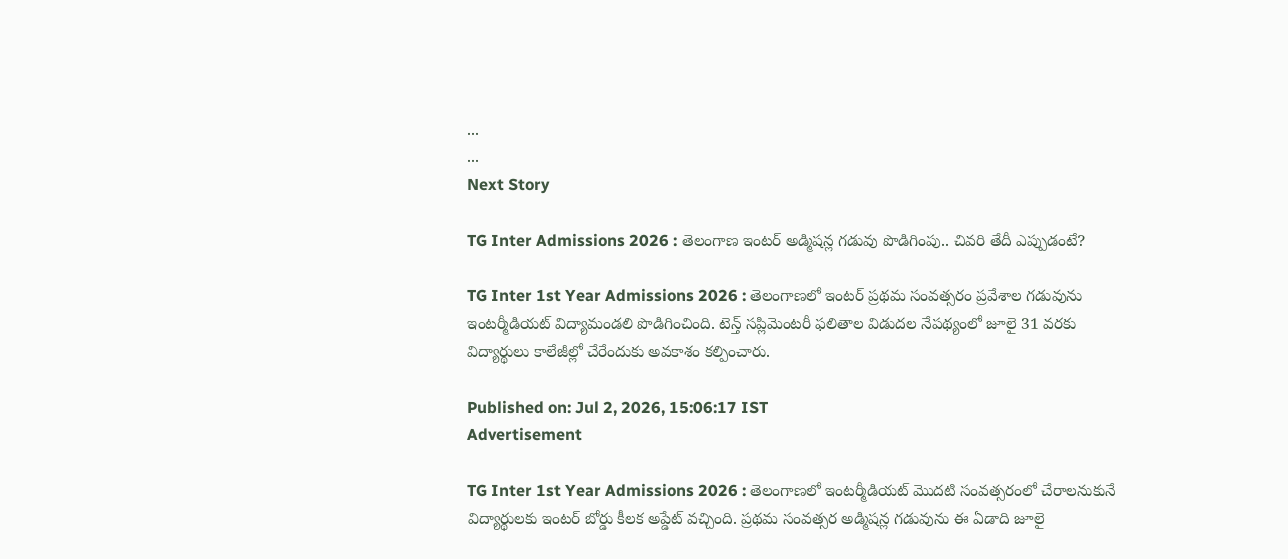...
...
Next Story

TG Inter Admissions 2026 : తెలంగాణ ఇంటర్ అడ్మిషన్ల గడువు పొడిగింపు.. చివరి తేదీ ఎప్పుడంటే?

TG Inter 1st Year Admissions 2026 : తెలంగాణలో ఇంటర్ ప్రథమ సంవత్సరం ప్రవేశాల గడువును ఇంటర్మీడియట్ విద్యామండలి పొడిగించింది. టెన్త్ సప్లిమెంటరీ ఫలితాల విడుదల నేపథ్యంలో జూలై 31 వరకు విద్యార్థులు కాలేజీల్లో చేరేందుకు అవకాశం కల్పించారు.

Published on: Jul 2, 2026, 15:06:17 IST
Advertisement

TG Inter 1st Year Admissions 2026 : తెలంగాణలో ఇంటర్మీడియట్ మొదటి సంవత్సరంలో చేరాలనుకునే విద్యార్థులకు ఇంటర్ బోర్డు కీలక అప్డేట్ వచ్చింది. ప్రథమ సంవత్సర అడ్మిషన్ల గడువును ఈ ఏడాది జూలై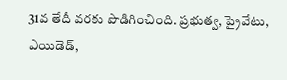31వ తేదీ వరకు పొడిగించింది. ప్రభుత్వ, ప్రైవేటు, ఎయిడెడ్,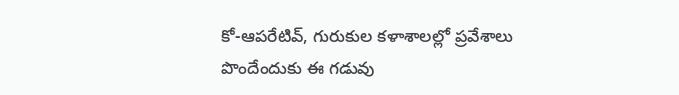కో-ఆపరేటివ్, గురుకుల కళాశాలల్లో ప్రవేశాలు పొందేందుకు ఈ గడువు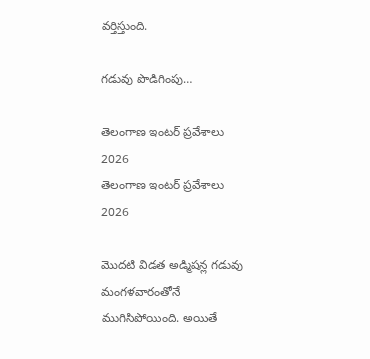వర్తిస్తుంది.

గడువు పొడిగింపు…

తెలంగాణ ఇంటర్ ప్రవేశాలు 2026
తెలంగాణ ఇంటర్ ప్రవేశాలు 2026

మొదటి విడత అడ్మిషన్ల గడువు మంగళవారంతోనే ముగిసిపోయింది. అయితే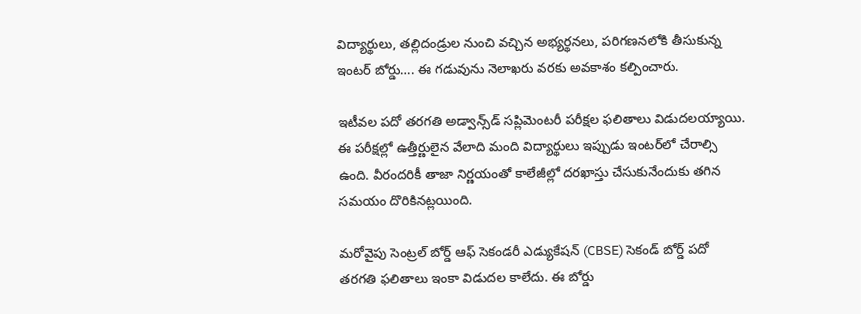విద్యార్థులు, తల్లిదండ్రుల నుంచి వచ్చిన అభ్యర్థనలు, పరిగణనలోకి తీసుకున్న ఇంటర్ బోర్డు…. ఈ గడువును నెలాఖరు వరకు అవకాశం కల్పించారు.

ఇటీవల పదో తరగతి అడ్వాన్స్‌డ్‌ సప్లిమెంటరీ పరీక్షల ఫలితాలు విడుదలయ్యాయి. ఈ పరీక్షల్లో ఉత్తీర్ణులైన వేలాది మంది విద్యార్థులు ఇప్పుడు ఇంటర్‌లో చేరాల్సి ఉంది. వీరందరికీ తాజా నిర్ణయంతో కాలేజీల్లో దరఖాస్తు చేసుకునేందుకు తగిన సమయం దొరికినట్లయింది.

మరోవైపు సెంట్రల్ బోర్డ్ ఆఫ్ సెకండరీ ఎడ్యుకేషన్ (CBSE) సెకండ్ బోర్డ్ పదో తరగతి ఫలితాలు ఇంకా విడుదల కాలేదు. ఈ బోర్డు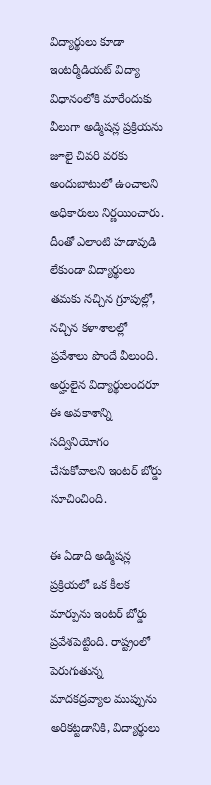విద్యార్థులు కూడా ఇంటర్మీడియట్ విద్యా విధానంలోకి మారేందుకు వీలుగా అడ్మిషన్ల ప్రక్రియను జూలై చివరి వరకు అందుబాటులో ఉంచాలని అధికారులు నిర్ణయించారు. దీంతో ఎలాంటి హడావుడి లేకుండా విద్యార్థులు తమకు నచ్చిన గ్రూపుల్లో, నచ్చిన కళాశాలల్లో ప్రవేశాలు పొందే వీలుంది. అర్హులైన విద్యార్థులందరూ ఈ అవకాశాన్ని సద్వినియోగం చేసుకోవాలని ఇంటర్ బోర్డు సూచించింది.

ఈ ఏడాది అడ్మిషన్ల ప్రక్రియలో ఒక కీలక మార్పును ఇంటర్ బోర్డు ప్రవేశపెట్టింది. రాష్ట్రంలో పెరుగుతున్న మాదకద్రవ్యాల ముప్పును అరికట్టడానికి, విద్యార్థులు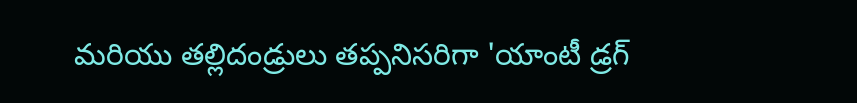మరియు తల్లిదండ్రులు తప్పనిసరిగా 'యాంటీ డ్రగ్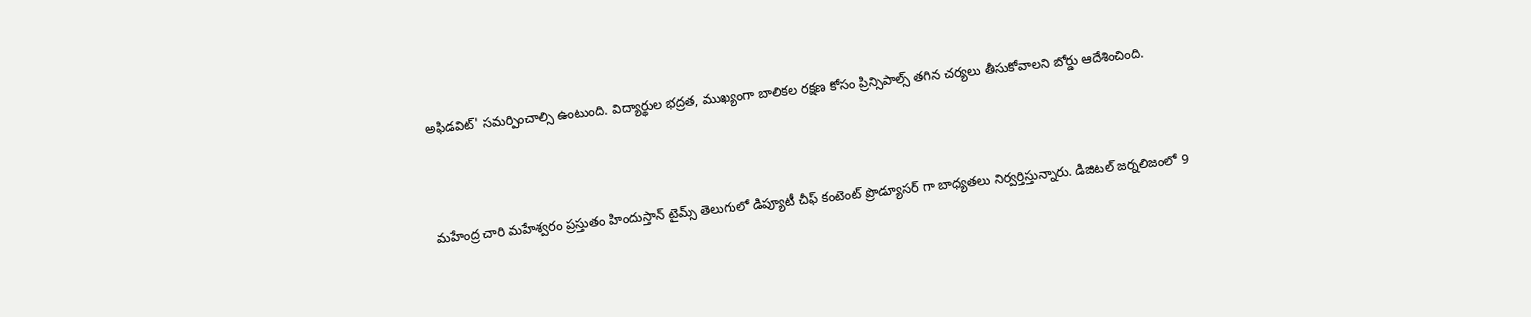అఫిడవిట్' సమర్పించాల్సి ఉంటుంది. విద్యార్థుల భద్రత, ముఖ్యంగా బాలికల రక్షణ కోసం ప్రిన్సిపాల్స్ తగిన చర్యలు తీసుకోవాలని బోర్డు ఆదేశించింది.



మహేంద్ర చారి మహేశ్వరం ప్రస్తుతం హిందుస్తాన్ టైమ్స్ తెలుగులో డిప్యూటీ చీఫ్ కంటెంట్ ప్రొడ్యూసర్ గా బాధ్యతలు నిర్వర్తిస్తున్నారు. డిజిటల్ జర్నలిజంలో 9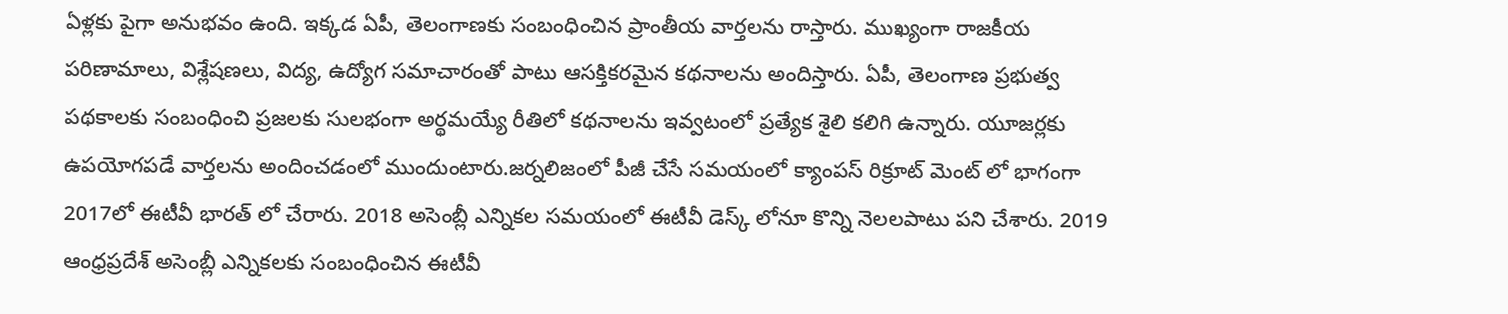ఏళ్లకు పైగా అనుభవం ఉంది. ఇక్కడ ఏపీ, తెలంగాణకు సంబంధించిన ప్రాంతీయ వార్తలను రాస్తారు. ముఖ్యంగా రాజకీయ పరిణామాలు, విశ్లేషణలు, విద్య, ఉద్యోగ సమాచారంతో పాటు ఆసక్తికరమైన కథనాలను అందిస్తారు. ఏపీ, తెలంగాణ ప్రభుత్వ పథకాలకు సంబంధించి ప్రజలకు సులభంగా అర్థమయ్యే రీతిలో కథనాలను ఇవ్వటంలో ప్రత్యేక శైలి కలిగి ఉన్నారు. యూజర్లకు ఉపయోగపడే వార్తలను అందించడంలో ముందుంటారు.జర్నలిజంలో పీజీ చేసే సమయంలో క్యాంపస్ రిక్రూట్ మెంట్ లో భాగంగా 2017లో ఈటీవీ భారత్ లో చేరారు. 2018 అసెంబ్లీ ఎన్నికల సమయంలో ఈటీవీ డెస్క్ లోనూ కొన్ని నెలలపాటు పని చేశారు. 2019 ఆంధ్రప్రదేశ్ అసెంబ్లీ ఎన్నికలకు సంబంధించిన ఈటీవీ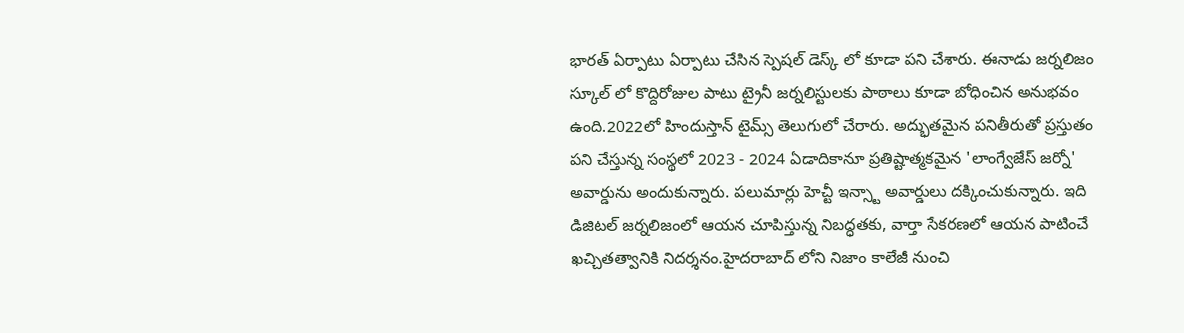భారత్ ఏర్పాటు ఏర్పాటు చేసిన స్పెషల్ డెస్క్ లో కూడా పని చేశారు. ఈనాడు జర్నలిజం స్కూల్ లో కొద్దిరోజుల పాటు ట్రైనీ జర్నలిస్టులకు పాఠాలు కూడా బోధించిన అనుభవం ఉంది.2022లో హిందుస్తాన్ టైమ్స్ తెలుగులో చేరారు. అద్భుతమైన పనితీరుతో ప్రస్తుతం పని చేస్తున్న సంస్థలో 2023 - 2024 ఏడాదికానూ ప్రతిష్టాత్మకమైన 'లాంగ్వేజేస్ జర్నో' అవార్డును అందుకున్నారు. పలుమార్లు హెచ్టీ ఇన్స్టా అవార్డులు దక్కించుకున్నారు. ఇది డిజిటల్ జర్నలిజంలో ఆయన చూపిస్తున్న నిబద్ధతకు, వార్తా సేకరణలో ఆయన పాటించే ఖచ్చితత్వానికి నిదర్శనం.హైదరాబాద్ లోని నిజాం కాలేజీ నుంచి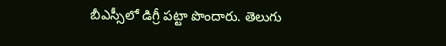బీఎస్సీలో డిగ్రీ పట్టా పొందారు. తెలుగు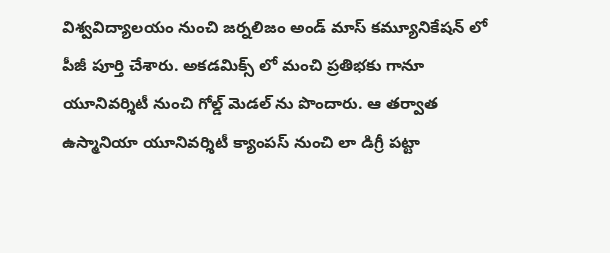విశ్వవిద్యాలయం నుంచి జర్నలిజం అండ్ మాస్ కమ్యూనికేషన్ లో పీజీ పూర్తి చేశారు. అకడమిక్స్ లో మంచి ప్రతిభకు గానూ యూనివర్శిటీ నుంచి గోల్డ్ మెడల్ ను పొందారు. ఆ తర్వాత ఉస్మానియా యూనివర్శిటీ క్యాంపస్ నుంచి లా డిగ్రీ పట్టా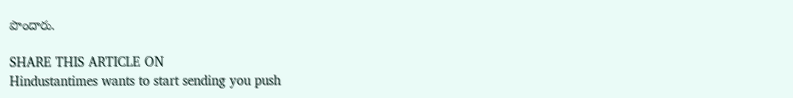పొందారు.

SHARE THIS ARTICLE ON
Hindustantimes wants to start sending you push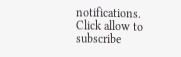notifications. Click allow to subscribe